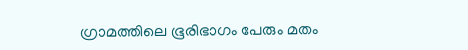ഗ്രാമത്തിലെ ഭൂരിഭാഗം പേരും മതം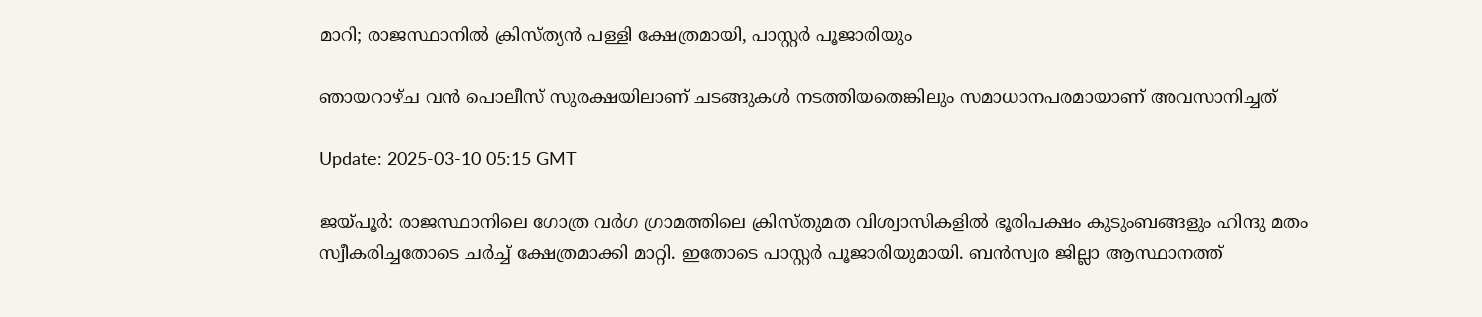മാറി; രാജസ്ഥാനിൽ ക്രിസ്ത്യൻ പള്ളി ക്ഷേത്രമായി, പാസ്റ്റര്‍ പൂജാരിയും

ഞായറാഴ്ച വന്‍ പൊലീസ് സുരക്ഷയിലാണ് ചടങ്ങുകള്‍ നടത്തിയതെങ്കിലും സമാധാനപരമായാണ് അവസാനിച്ചത്

Update: 2025-03-10 05:15 GMT

ജയ്പൂര്‍: രാജസ്ഥാനിലെ ഗോത്ര വര്‍ഗ ഗ്രാമത്തിലെ ക്രിസ്തുമത വിശ്വാസികളില്‍ ഭൂരിപക്ഷം കുടുംബങ്ങളും ഹിന്ദു മതം സ്വീകരിച്ചതോടെ ചര്‍ച്ച് ക്ഷേത്രമാക്കി മാറ്റി. ഇതോടെ പാസ്റ്റര്‍ പൂജാരിയുമായി. ബൻസ്വര ജില്ലാ ആസ്ഥാനത്ത്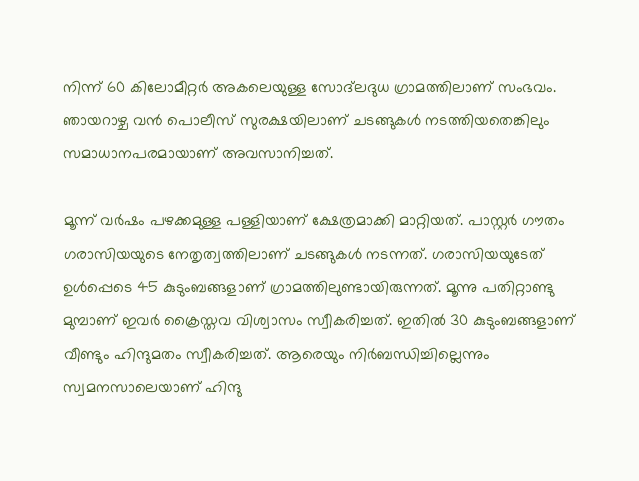നിന്ന് 60 കിലോമീറ്റർ അകലെയുള്ള സോദ്‌ലദുധ ഗ്രാമത്തിലാണ് സംഭവം. ഞായറാഴ്ച വന്‍ പൊലീസ് സുരക്ഷയിലാണ് ചടങ്ങുകള്‍ നടത്തിയതെങ്കിലും സമാധാനപരമായാണ് അവസാനിച്ചത്.

മൂന്ന് വര്‍ഷം പഴക്കമുള്ള പള്ളിയാണ് ക്ഷേത്രമാക്കി മാറ്റിയത്. പാസ്റ്റര്‍ ഗൗതം ഗരാസിയയുടെ നേതൃത്വത്തിലാണ് ചടങ്ങുകള്‍ നടന്നത്. ഗരാസിയയുടേത് ഉള്‍പ്പെടെ 45 കുടുംബങ്ങളാണ് ഗ്രാമത്തിലുണ്ടായിരുന്നത്. മൂന്നു പതിറ്റാണ്ടു മുമ്പാണ് ഇവര്‍ ക്രൈസ്തവ വിശ്വാസം സ്വീകരിച്ചത്. ഇതില്‍ 30 കുടുംബങ്ങളാണ് വീണ്ടും ഹിന്ദുമതം സ്വീകരിച്ചത്. ആരെയും നിര്‍ബന്ധിച്ചില്ലെന്നും സ്വമനസാലെയാണ് ഹിന്ദു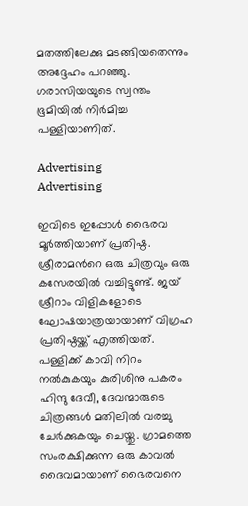മതത്തിലേക്കു മടങ്ങിയതെന്നും അദ്ദേഹം പറഞ്ഞു. ഗരാസിയയുടെ സ്വന്തം ഭൂമിയിൽ നിര്‍മിച്ച പള്ളിയാണിത്.

Advertising
Advertising

ഇവിടെ ഇപ്പോൾ ഭൈരവ മൂര്‍ത്തിയാണ് പ്രതിഷ്ഠ. ശ്രീരാമന്‍റെ ഒരു ചിത്രവും ഒരു കസേരയിൽ വച്ചിട്ടുണ്ട്. ജയ് ശ്രീറാം വിളികളോടെ ഘോഷയാത്രയായാണ് വിഗ്രഹ പ്രതിഷ്ഠയ്ക്ക് എത്തിയത്. പള്ളിക്ക് കാവി നിറം നല്‍കുകയും കുരിശിനു പകരം ഹിന്ദു ദേവീ, ദേവന്മാരുടെ ചിത്രങ്ങള്‍ മതിലില്‍ വരച്ചു ചേര്‍ക്കുകയും ചെയ്തു. ഗ്രാമത്തെ സംരക്ഷിക്കുന്ന ഒരു കാവൽ ദൈവമായാണ് ഭൈരവനെ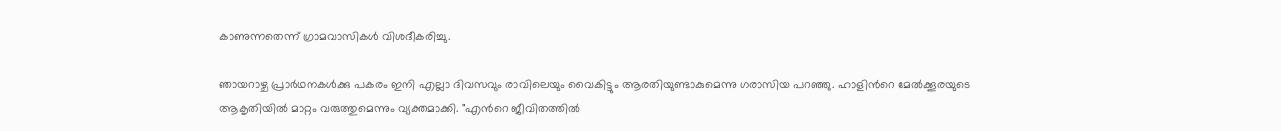കാണുന്നതെന്ന് ഗ്രാമവാസികൾ വിശദീകരിച്ചു.

ഞായറാഴ്ച പ്രാര്‍ഥനകള്‍ക്കു പകരം ഇനി എല്ലാ ദിവസവും രാവിലെയും വൈകിട്ടും ആരതിയുണ്ടാകുമെന്നു ഗരാസിയ പറഞ്ഞു. ഹാളിന്‍റെ മേൽക്കൂരയുടെ ആകൃതിയിൽ മാറ്റം വരുത്തുമെന്നും വ്യക്തമാക്കി. "എന്‍റെ ജീവിതത്തിൽ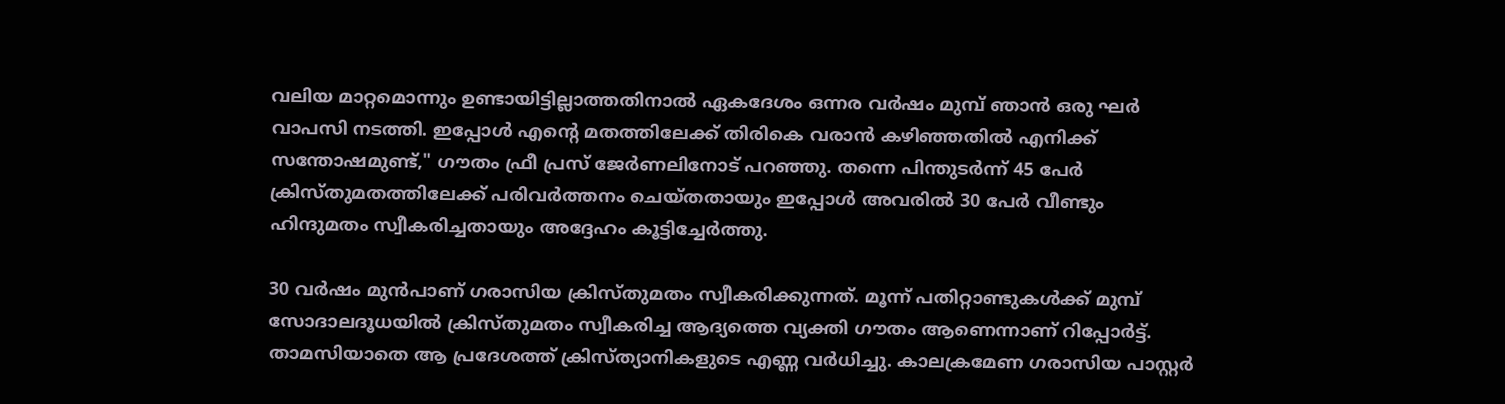വലിയ മാറ്റമൊന്നും ഉണ്ടായിട്ടില്ലാത്തതിനാൽ ഏകദേശം ഒന്നര വർഷം മുമ്പ് ഞാൻ ഒരു ഘർ വാപസി നടത്തി. ഇപ്പോൾ എന്‍റെ മതത്തിലേക്ക് തിരികെ വരാൻ കഴിഞ്ഞതിൽ എനിക്ക് സന്തോഷമുണ്ട്," ഗൗതം ഫ്രീ പ്രസ് ജേര്‍ണലിനോട് പറഞ്ഞു. തന്നെ പിന്തുടർന്ന് 45 പേർ ക്രിസ്തുമതത്തിലേക്ക് പരിവർത്തനം ചെയ്തതായും ഇപ്പോൾ അവരിൽ 30 പേർ വീണ്ടും ഹിന്ദുമതം സ്വീകരിച്ചതായും അദ്ദേഹം കൂട്ടിച്ചേര്‍ത്തു.

30 വര്‍ഷം മുൻപാണ് ഗരാസിയ ക്രിസ്തുമതം സ്വീകരിക്കുന്നത്. മൂന്ന് പതിറ്റാണ്ടുകൾക്ക് മുമ്പ് സോദാലദൂധയിൽ ക്രിസ്തുമതം സ്വീകരിച്ച ആദ്യത്തെ വ്യക്തി ഗൗതം ആണെന്നാണ് റിപ്പോർട്ട്. താമസിയാതെ ആ പ്രദേശത്ത് ക്രിസ്ത്യാനികളുടെ എണ്ണ വര്‍ധിച്ചു. കാലക്രമേണ ഗരാസിയ പാസ്റ്റര്‍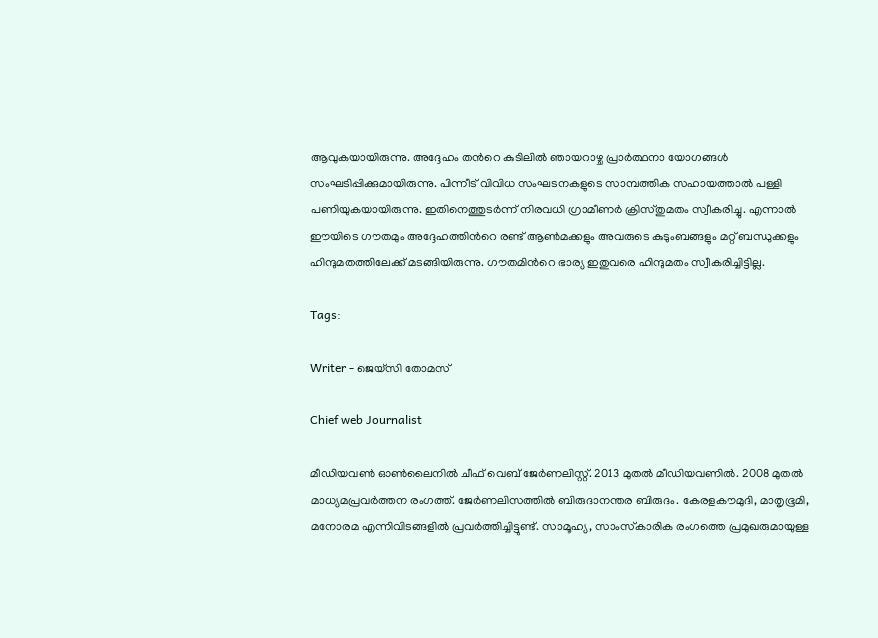ആവുകയായിരുന്നു. അദ്ദേഹം തന്‍റെ കുടിലിൽ ഞായറാഴ്ച പ്രാർത്ഥനാ യോഗങ്ങൾ സംഘടിപ്പിക്കുമായിരുന്നു. പിന്നീട് വിവിധ സംഘടനകളുടെ സാമ്പത്തിക സഹായത്താൽ പള്ളി പണിയുകയായിരുന്നു. ഇതിനെത്തുടര്‍ന്ന് നിരവധി ഗ്രാമീണര്‍ ക്രിസ്തുമതം സ്വീകരിച്ചു. എന്നാൽ ഈയിടെ ഗൗതമും അദ്ദേഹത്തിന്‍റെ രണ്ട് ആൺമക്കളും അവരുടെ കുടുംബങ്ങളും മറ്റ് ബന്ധുക്കളും ഹിന്ദുമതത്തിലേക്ക് മടങ്ങിയിരുന്നു. ഗൗതമിന്‍റെ ഭാര്യ ഇതുവരെ ഹിന്ദുമതം സ്വീകരിച്ചിട്ടില്ല.

Tags:

Writer - ജെയ്സി തോമസ്

Chief web Journalist

മീഡിയവൺ ഓൺലൈനിൽ ചീഫ് വെബ് ജേർണലിസ്റ്റ്. 2013 മുതൽ മീഡിയവണിൽ. 2008 മുതൽ മാധ്യമപ്രവർത്തന രംഗത്ത്. ജേർണലിസത്തിൽ ബിരുദാനന്തര ബിരുദം. കേരളകൗമുദി, മാതൃഭൂമി, മനോരമ എന്നിവിടങ്ങളിൽ പ്രവർത്തിച്ചിട്ടുണ്ട്. സാമൂഹ്യ, സാംസ്‌കാരിക രംഗത്തെ പ്രമുഖരുമായുള്ള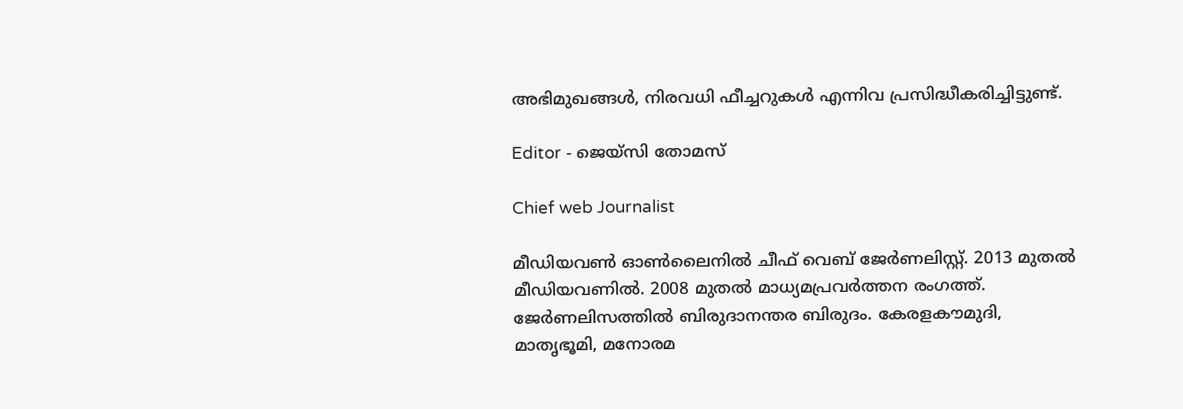അഭിമുഖങ്ങൾ, നിരവധി ഫീച്ചറുകൾ എന്നിവ പ്രസിദ്ധീകരിച്ചിട്ടുണ്ട്.

Editor - ജെയ്സി തോമസ്

Chief web Journalist

മീഡിയവൺ ഓൺലൈനിൽ ചീഫ് വെബ് ജേർണലിസ്റ്റ്. 2013 മുതൽ മീഡിയവണിൽ. 2008 മുതൽ മാധ്യമപ്രവർത്തന രംഗത്ത്. ജേർണലിസത്തിൽ ബിരുദാനന്തര ബിരുദം. കേരളകൗമുദി, മാതൃഭൂമി, മനോരമ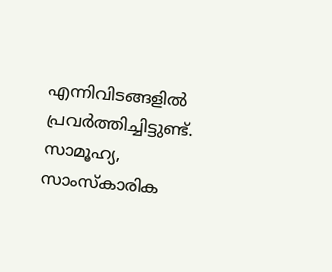എന്നിവിടങ്ങളിൽ പ്രവർത്തിച്ചിട്ടുണ്ട്. സാമൂഹ്യ, സാംസ്‌കാരിക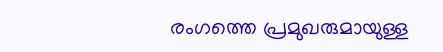രംഗത്തെ പ്രമുഖരുമായുള്ള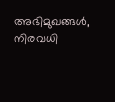അഭിമുഖങ്ങൾ, നിരവധി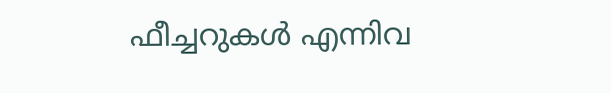ഫീച്ചറുകൾ എന്നിവ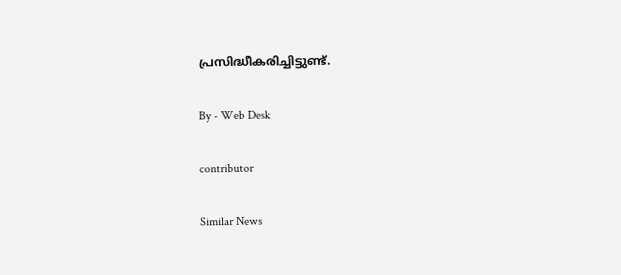പ്രസിദ്ധീകരിച്ചിട്ടുണ്ട്.

By - Web Desk

contributor

Similar News